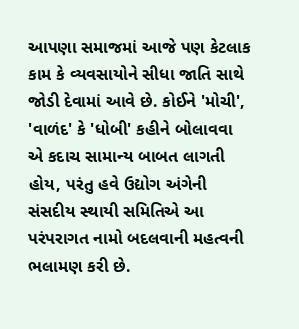આપણા સમાજમાં આજે પણ કેટલાક કામ કે વ્યવસાયોને સીધા જાતિ સાથે જોડી દેવામાં આવે છે. કોઈને 'મોચી', 'વાળંદ' કે 'ધોબી' કહીને બોલાવવા એ કદાચ સામાન્ય બાબત લાગતી હોય, પરંતુ હવે ઉદ્યોગ અંગેની સંસદીય સ્થાયી સમિતિએ આ પરંપરાગત નામો બદલવાની મહત્વની ભલામણ કરી છે.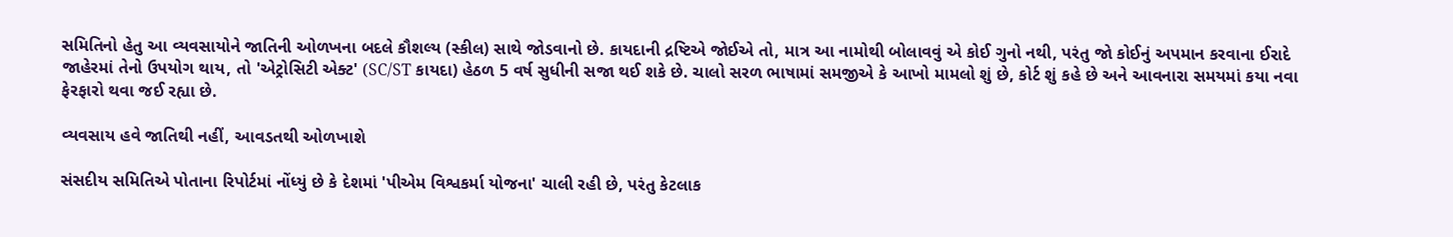સમિતિનો હેતુ આ વ્યવસાયોને જાતિની ઓળખના બદલે કૌશલ્ય (સ્કીલ) સાથે જોડવાનો છે. કાયદાની દ્રષ્ટિએ જોઈએ તો, માત્ર આ નામોથી બોલાવવું એ કોઈ ગુનો નથી, પરંતુ જો કોઈનું અપમાન કરવાના ઈરાદે જાહેરમાં તેનો ઉપયોગ થાય, તો 'એટ્રોસિટી એક્ટ' (SC/ST કાયદા) હેઠળ 5 વર્ષ સુધીની સજા થઈ શકે છે. ચાલો સરળ ભાષામાં સમજીએ કે આખો મામલો શું છે, કોર્ટ શું કહે છે અને આવનારા સમયમાં કયા નવા ફેરફારો થવા જઈ રહ્યા છે.

વ્યવસાય હવે જાતિથી નહીં, આવડતથી ઓળખાશે

સંસદીય સમિતિએ પોતાના રિપોર્ટમાં નોંધ્યું છે કે દેશમાં 'પીએમ વિશ્વકર્મા યોજના' ચાલી રહી છે, પરંતુ કેટલાક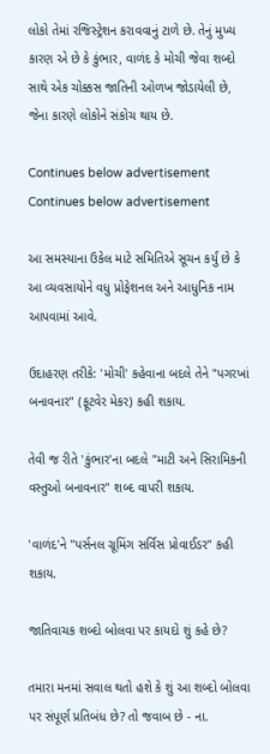લોકો તેમાં રજિસ્ટ્રેશન કરાવવાનું ટાળે છે. તેનું મુખ્ય કારણ એ છે કે કુંભાર, વાળંદ કે મોચી જેવા શબ્દો સાથે એક ચોક્કસ જાતિની ઓળખ જોડાયેલી છે, જેના કારણે લોકોને સંકોચ થાય છે.

Continues below advertisement
Continues below advertisement

આ સમસ્યાના ઉકેલ માટે સમિતિએ સૂચન કર્યું છે કે આ વ્યવસાયોને વધુ પ્રોફેશનલ અને આધુનિક નામ આપવામાં આવે.

ઉદાહરણ તરીકે: 'મોચી' કહેવાના બદલે તેને "પગરખાં બનાવનાર" (ફૂટવેર મેકર) કહી શકાય.

તેવી જ રીતે 'કુંભાર'ના બદલે "માટી અને સિરામિકની વસ્તુઓ બનાવનાર" શબ્દ વાપરી શકાય.

'વાળંદ'ને "પર્સનલ ગ્રૂમિંગ સર્વિસ પ્રોવાઈડર" કહી શકાય.

જાતિવાચક શબ્દો બોલવા પર કાયદો શું કહે છે?

તમારા મનમાં સવાલ થતો હશે કે શું આ શબ્દો બોલવા પર સંપૂર્ણ પ્રતિબંધ છે? તો જવાબ છે - ના.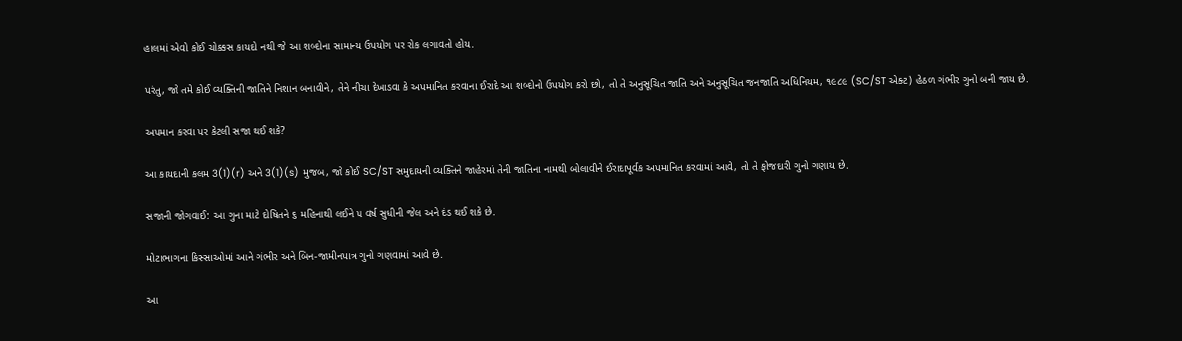હાલમાં એવો કોઈ ચોક્કસ કાયદો નથી જે આ શબ્દોના સામાન્ય ઉપયોગ પર રોક લગાવતો હોય.

પરંતુ, જો તમે કોઈ વ્યક્તિની જાતિને નિશાન બનાવીને, તેને નીચા દેખાડવા કે અપમાનિત કરવાના ઈરાદે આ શબ્દોનો ઉપયોગ કરો છો, તો તે અનુસૂચિત જાતિ અને અનુસૂચિત જનજાતિ અધિનિયમ, ૧૯૮૯ (SC/ST એક્ટ) હેઠળ ગંભીર ગુનો બની જાય છે.

અપમાન કરવા પર કેટલી સજા થઈ શકે?

આ કાયદાની કલમ 3(1)(r) અને 3(1)(s) મુજબ, જો કોઈ SC/ST સમુદાયની વ્યક્તિને જાહેરમાં તેની જાતિના નામથી બોલાવીને ઈરાદાપૂર્વક અપમાનિત કરવામાં આવે, તો તે ફોજદારી ગુનો ગણાય છે.

સજાની જોગવાઈ: આ ગુના માટે દોષિતને ૬ મહિનાથી લઈને ૫ વર્ષ સુધીની જેલ અને દંડ થઈ શકે છે.

મોટાભાગના કિસ્સાઓમાં આને ગંભીર અને બિન-જામીનપાત્ર ગુનો ગણવામાં આવે છે.

આ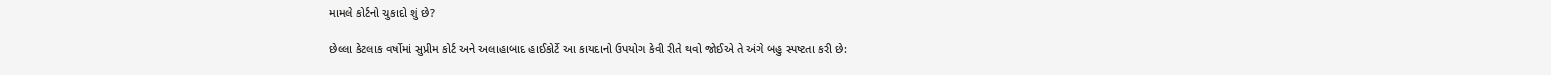મામલે કોર્ટનો ચુકાદો શું છે?

છેલ્લા કેટલાક વર્ષોમાં સુપ્રીમ કોર્ટ અને અલાહાબાદ હાઈકોર્ટે આ કાયદાનો ઉપયોગ કેવી રીતે થવો જોઈએ તે અંગે બહુ સ્પષ્ટતા કરી છે: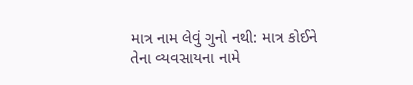માત્ર નામ લેવું ગુનો નથી: માત્ર કોઈને તેના વ્યવસાયના નામે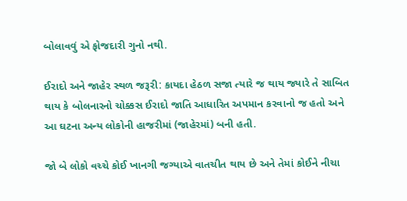બોલાવવું એ ફોજદારી ગુનો નથી.

ઈરાદો અને જાહેર સ્થળ જરૂરી: કાયદા હેઠળ સજા ત્યારે જ થાય જ્યારે તે સાબિત થાય કે બોલનારનો ચોક્કસ ઈરાદો જાતિ આધારિત અપમાન કરવાનો જ હતો અને આ ઘટના અન્ય લોકોની હાજરીમાં (જાહેરમાં) બની હતી.

જો બે લોકો વચ્ચે કોઈ ખાનગી જગ્યાએ વાતચીત થાય છે અને તેમાં કોઈને નીચા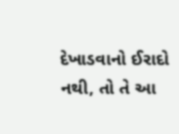દેખાડવાનો ઈરાદો નથી, તો તે આ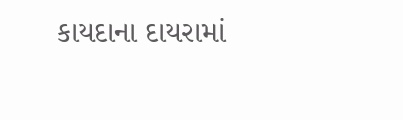કાયદાના દાયરામાં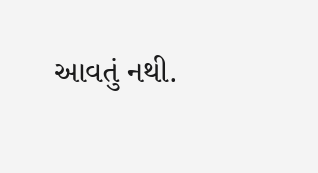આવતું નથી.